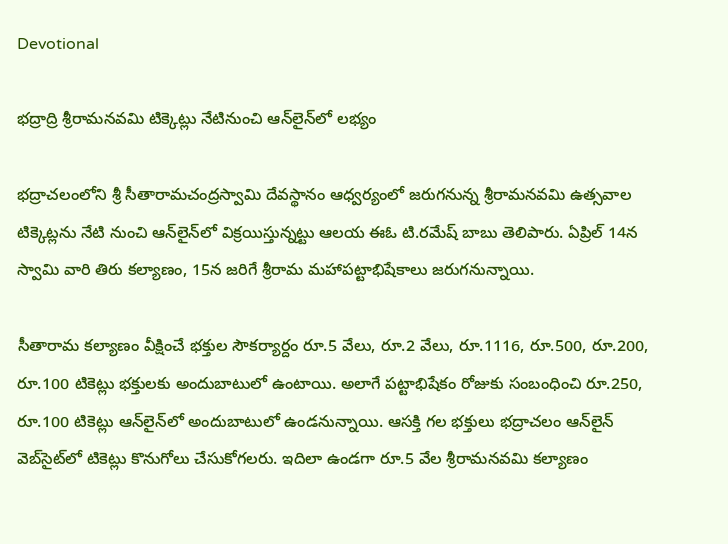Devotional

భద్రాద్రి శ్రీరామనవమి టిక్కెట్లు నేటినుంచి ఆన్‌లైన్‌లో లభ్యం

భద్రాచలంలోని శ్రీ సీతారామచంద్రస్వామి దేవస్థానం ఆధ్వర్యంలో జరుగనున్న శ్రీరామనవమి ఉత్సవాల టిక్కెట్లను నేటి నుంచి ఆన్‌లైన్‌లో విక్రయిస్తున్నట్టు ఆలయ ఈఓ టి.రమేష్ బాబు తెలిపారు. ఏప్రిల్‌ 14న స్వామి వారి తిరు కల్యాణం, 15న జరిగే శ్రీరామ మహాపట్టాభిషేకాలు జరుగనున్నాయి.

సీతారామ కల్యాణం వీక్షించే భక్తుల సౌకర్యార్దం రూ.5 వేలు, రూ.2 వేలు, రూ.1116, రూ.500, రూ.200, రూ.100 టికెట్లు భక్తులకు అందుబాటులో ఉంటాయి. అలాగే పట్టాభిషేకం రోజుకు సంబంధించి రూ.250, రూ.100 టికెట్లు ఆన్‌లైన్‌లో అందుబాటులో ఉండనున్నాయి. ఆసక్తి గల భక్తులు భద్రాచలం ఆన్‌లైన్‌ వెబ్‌సైట్‌లో టికెట్లు కొనుగోలు చేసుకోగలరు. ఇదిలా ఉండగా రూ.5 వేల శ్రీరామనవమి కల్యాణం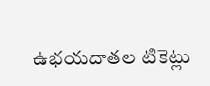ఉభయదాతల టికెట్లు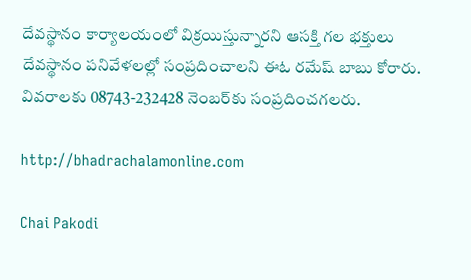దేవస్థానం కార్యాలయంలో విక్రయిస్తున్నారని ఆసక్తి గల భక్తులు దేవస్థానం పనివేళలల్లో సంప్రదించాలని ఈఓ రమేష్ బాబు కోరారు. వివరాలకు 08743-232428 నెంబర్‌కు సంప్రదించగలరు.

http://bhadrachalamonline.com

Chai Pakodi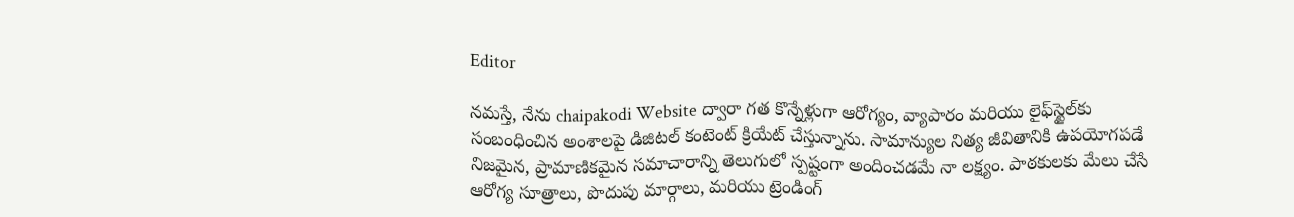Editor

నమస్తే, నేను chaipakodi Website ద్వారా గత కొన్నేళ్లుగా ఆరోగ్యం, వ్యాపారం మరియు లైఫ్‌స్టైల్‌కు సంబంధించిన అంశాలపై డిజిటల్ కంటెంట్ క్రియేట్ చేస్తున్నాను. సామాన్యుల నిత్య జీవితానికి ఉపయోగపడే నిజమైన, ప్రామాణికమైన సమాచారాన్ని తెలుగులో స్పష్టంగా అందించడమే నా లక్ష్యం. పాఠకులకు మేలు చేసే ఆరోగ్య సూత్రాలు, పొదుపు మార్గాలు, మరియు ట్రెండింగ్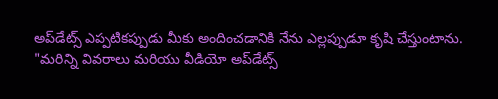అప్‌డేట్స్ ఎప్పటికప్పుడు మీకు అందించడానికి నేను ఎల్లప్పుడూ కృషి చేస్తుంటాను. "మరిన్ని వివరాలు మరియు వీడియో అప్‌డేట్స్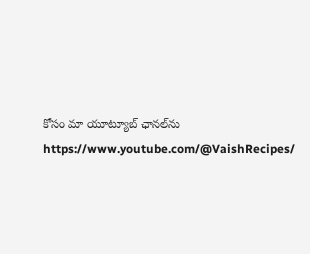కోసం మా యూట్యూబ్ ఛానల్‌ను https://www.youtube.com/@VaishRecipes/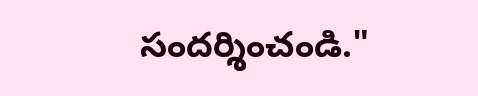సందర్శించండి."